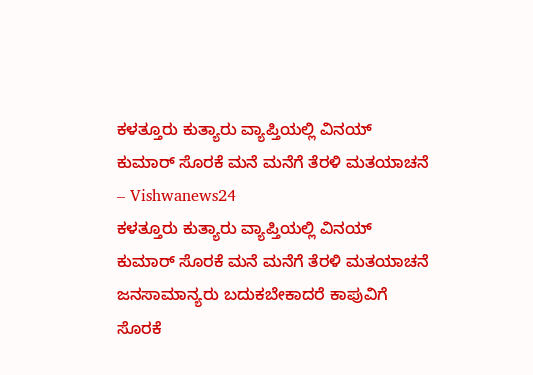ಕಳತ್ತೂರು ಕುತ್ಯಾರು ವ್ಯಾಪ್ತಿಯಲ್ಲಿ ವಿನಯ್ ಕುಮಾರ್ ಸೊರಕೆ ಮನೆ ಮನೆಗೆ ತೆರಳಿ ಮತಯಾಚನೆ – Vishwanews24
ಕಳತ್ತೂರು ಕುತ್ಯಾರು ವ್ಯಾಪ್ತಿಯಲ್ಲಿ ವಿನಯ್ ಕುಮಾರ್ ಸೊರಕೆ ಮನೆ ಮನೆಗೆ ತೆರಳಿ ಮತಯಾಚನೆ
ಜನಸಾಮಾನ್ಯರು ಬದುಕಬೇಕಾದರೆ ಕಾಪುವಿಗೆ ಸೊರಕೆ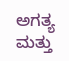ಅಗತ್ಯ ಮತ್ತು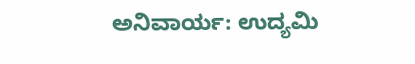ಅನಿವಾರ್ಯ: ಉದ್ಯಮಿ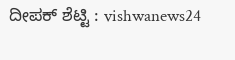ದೀಪಕ್ ಶೆಟ್ಟಿ : vishwanews24